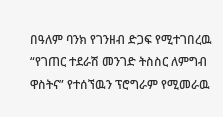በዓለም ባንክ የገንዘብ ድጋፍ የሚተገበረዉ “የገጠር ተደራሽ መንገድ ትስስር ለምግብ ዋስትና” የተሰኘዉን ፕሮግራም የሚመራዉ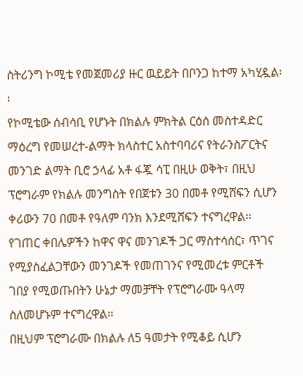ስትሪንግ ኮሚቴ የመጀመሪያ ዙር ዉይይት በቦንጋ ከተማ አካሂዷል፡፡
የኮሚቴው ሰብሳቢ የሆኑት በክልሉ ምክትል ርዕሰ መስተዳድር ማዕረግ የመሠረተ-ልማት ክላስተር አስተባባሪና የትራንስፖርትና መንገድ ልማት ቢሮ ኃላፊ አቶ ፋጇ ሳፒ በዚሁ ወቅት፣ በዚህ ፕሮግራም የክልሉ መንግስት የበጀቱን 30 በመቶ የሚሸፍን ሲሆን ቀሪውን 70 በመቶ የዓለም ባንክ እንደሚሸፍን ተናግረዋል፡፡
የገጠር ቀበሌዎችን ከዋና ዋና መንገዶች ጋር ማስተሳሰር፣ ጥገና የሚያስፈልጋቸውን መንገዶች የመጠገንና የሚመረቱ ምርቶች ገበያ የሚወጡበትን ሁኔታ ማመቻቸት የፕሮግራሙ ዓላማ ስለመሆኑም ተናግረዋል፡፡
በዚህም ፕሮግራሙ በክልሉ ለ5 ዓመታት የሚቆይ ሲሆን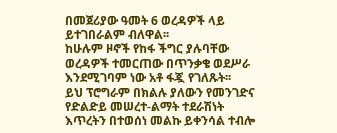በመጀሪያው ዓመት 6 ወረዳዎች ላይ ይተገበራልም ብለዋል፡፡
ከሁሉም ዞኖች የከፋ ችግር ያሉባቸው ወረዳዎች ተመርጠው በጥንቃቄ ወደሥራ እንደሚገባም ነው አቶ ፋጇ የገለጹት፡፡
ይህ ፕሮግራም በክልሉ ያለውን የመንገድና የድልድይ መሠረተ-ልማት ተደራሽነት እጥረትን በተወሰነ መልኩ ይቀንሳል ተብሎ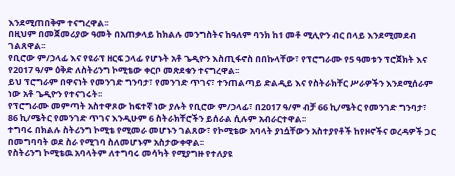እንደሚጠበቅም ተናግረዋል፡፡
በዚህም በመጀመሪያው ዓመት በአጠቃላይ ከክልሉ መንግስትና ከዓለም ባንክ ከ1 መቶ ሚሊዮን ብር በላይ እንደሚመደብ ገልጸዋል፡፡
የቢሮው ም/ኃላፊ እና የዩራፕ ዘርፍ ኃላፊ የሆኑት አቶ ጌዲዮን እስጢፋኖስ በበኩላቸው፣ የፕሮግራሙ የ5 ዓመቱን ፕሮጀክት እና የ2017 ዓ/ም ዕቅድ ለስትሪንግ ኮሚቴው ቀርቦ መጽደቁን ተናግረዋል፡፡
ይህ ፕሮግራም በዋናነት የመንገድ ግንባታ፣ የመንገድ ጥገና፣ ተንጠልጣይ ድልዲይ እና የስትራክቸር ሥራዎችን እንደሚሰራም ነው አቶ ጌዲዮን የተናገሩት፡፡
የፕሮግራሙ መምጣት አስተዋጾው ከፍተኛ ነው ያሉት የቢሮው ም/ኃላፊ፣ በ2017 ዓ/ም ብቻ 66 ኪ/ሜትር የመንገድ ግንባታ፣ 86 ኪ/ሜትር የመንገድ ጥገና እንዲሁም 6 ስትራክቸሮችን ይሰራል ሲሉም አብራርተዋል፡፡
ተግባሩ በክልሉ ስትሪንግ ኮሚቴ የሚመራ መሆኑን ገልጸው፣ የኮሚቴው አባላት ያነሷቸውን አስተያየቶች ከየዞኖችና ወረዳዎች ጋር በመግባባት ወደ ስራ የሚገባ ስለመሆኑም አስታውቀዋል፡፡
የስትሪንግ ኮሚቴዉ አባላትም ለተግባሩ መሳካት የሚያግዙ የተለያዩ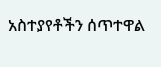አስተያየቶችን ሰጥተዋል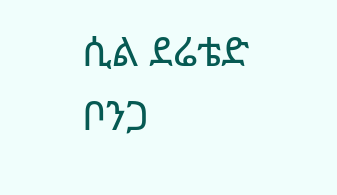ሲል ደሬቴድ ቦንጋ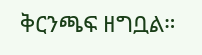ቅርንጫፍ ዘግቧል።